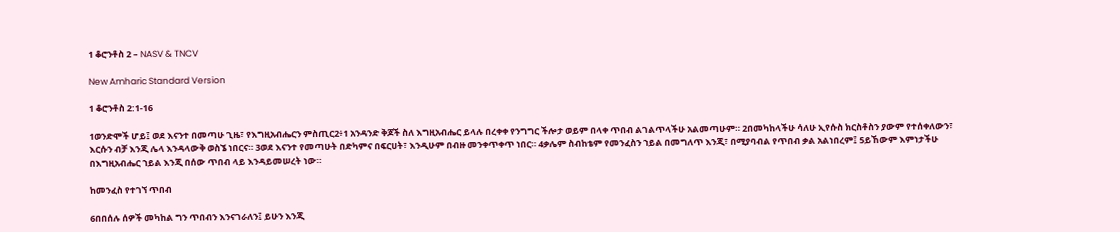1 ቆሮንቶስ 2 – NASV & TNCV

New Amharic Standard Version

1 ቆሮንቶስ 2:1-16

1ወንድሞች ሆይ፤ ወደ እናንተ በመጣሁ ጊዜ፣ የእግዚአብሔርን ምስጢር2፥1 አንዳንድ ቅጆች ስለ እግዚአብሔር ይላሉ በረቀቀ የንግግር ችሎታ ወይም በላቀ ጥበብ ልገልጥላችሁ አልመጣሁም። 2በመካከላችሁ ሳለሁ ኢየሱስ ክርስቶስን ያውም የተሰቀለውን፣ እርሱን ብቻ እንጂ ሌላ እንዳላውቅ ወስኜ ነበርና። 3ወደ እናንተ የመጣሁት በድካምና በፍርሀት፣ እንዲሁም በብዙ መንቀጥቀጥ ነበር። 4ቃሌም ስብከቴም የመንፈስን ኀይል በመግለጥ እንጂ፣ በሚያባብል የጥበብ ቃል አልነበረም፤ 5ይኸውም እምነታችሁ በእግዚአብሔር ኀይል እንጂ በሰው ጥበብ ላይ እንዳይመሠረት ነው።

ከመንፈስ የተገኘ ጥበብ

6በበሰሉ ሰዎች መካከል ግን ጥበብን እንናገራለን፤ ይሁን እንጂ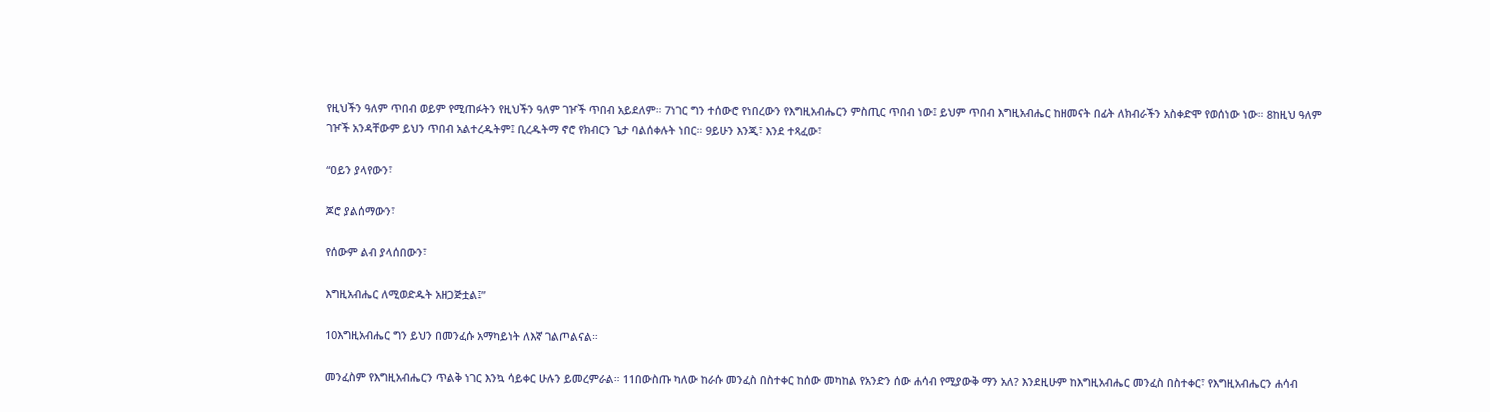የዚህችን ዓለም ጥበብ ወይም የሚጠፉትን የዚህችን ዓለም ገዦች ጥበብ አይደለም። 7ነገር ግን ተሰውሮ የነበረውን የእግዚአብሔርን ምስጢር ጥበብ ነው፤ ይህም ጥበብ እግዚአብሔር ከዘመናት በፊት ለክብራችን አስቀድሞ የወሰነው ነው። 8ከዚህ ዓለም ገዦች አንዳቸውም ይህን ጥበብ አልተረዱትም፤ ቢረዱትማ ኖሮ የክብርን ጌታ ባልሰቀሉት ነበር። 9ይሁን እንጂ፣ እንደ ተጻፈው፣

“ዐይን ያላየውን፣

ጆሮ ያልሰማውን፣

የሰውም ልብ ያላሰበውን፣

እግዚአብሔር ለሚወድዱት አዘጋጅቷል፤”

10እግዚአብሔር ግን ይህን በመንፈሱ አማካይነት ለእኛ ገልጦልናል።

መንፈስም የእግዚአብሔርን ጥልቅ ነገር እንኳ ሳይቀር ሁሉን ይመረምራል። 11በውስጡ ካለው ከራሱ መንፈስ በስተቀር ከሰው መካከል የአንድን ሰው ሐሳብ የሚያውቅ ማን አለ? እንደዚሁም ከእግዚአብሔር መንፈስ በስተቀር፣ የእግዚአብሔርን ሐሳብ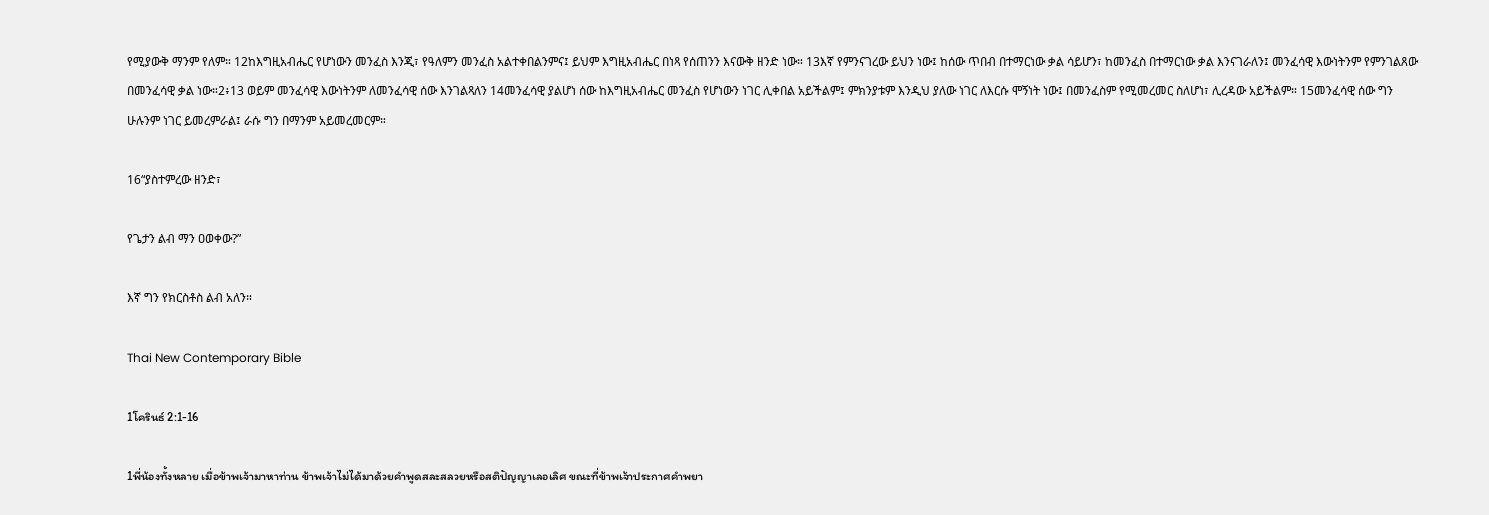የሚያውቅ ማንም የለም። 12ከእግዚአብሔር የሆነውን መንፈስ እንጂ፣ የዓለምን መንፈስ አልተቀበልንምና፤ ይህም እግዚአብሔር በነጻ የሰጠንን እናውቅ ዘንድ ነው። 13እኛ የምንናገረው ይህን ነው፤ ከሰው ጥበብ በተማርነው ቃል ሳይሆን፣ ከመንፈስ በተማርነው ቃል እንናገራለን፤ መንፈሳዊ እውነትንም የምንገልጸው በመንፈሳዊ ቃል ነው።2፥13 ወይም መንፈሳዊ እውነትንም ለመንፈሳዊ ሰው እንገልጻለን 14መንፈሳዊ ያልሆነ ሰው ከእግዚአብሔር መንፈስ የሆነውን ነገር ሊቀበል አይችልም፤ ምክንያቱም እንዲህ ያለው ነገር ለእርሱ ሞኝነት ነው፤ በመንፈስም የሚመረመር ስለሆነ፣ ሊረዳው አይችልም። 15መንፈሳዊ ሰው ግን ሁሉንም ነገር ይመረምራል፤ ራሱ ግን በማንም አይመረመርም።

16“ያስተምረው ዘንድ፣

የጌታን ልብ ማን ዐወቀው?”

እኛ ግን የክርስቶስ ልብ አለን።

Thai New Contemporary Bible

1โครินธ์ 2:1-16

1พี่น้องทั้งหลาย เมื่อข้าพเจ้ามาหาท่าน ข้าพเจ้าไม่ได้มาด้วยคำพูดสละสลวยหรือสติปัญญาเลอเลิศ ขณะที่ข้าพเจ้าประกาศคำพยา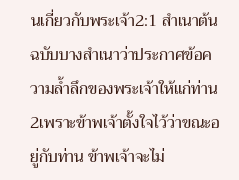นเกี่ยวกับพระเจ้า2:1 สำเนาต้นฉบับบางสำเนาว่าประกาศข้อความล้ำลึกของพระเจ้าให้แก่ท่าน 2เพราะข้าพเจ้าตั้งใจไว้ว่าขณะอยู่กับท่าน ข้าพเจ้าจะไม่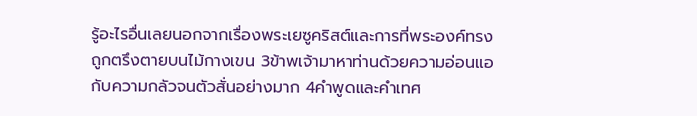รู้อะไรอื่นเลยนอกจากเรื่องพระเยซูคริสต์และการที่พระองค์ทรงถูกตรึงตายบนไม้กางเขน 3ข้าพเจ้ามาหาท่านด้วยความอ่อนแอกับความกลัวจนตัวสั่นอย่างมาก 4คำพูดและคำเทศ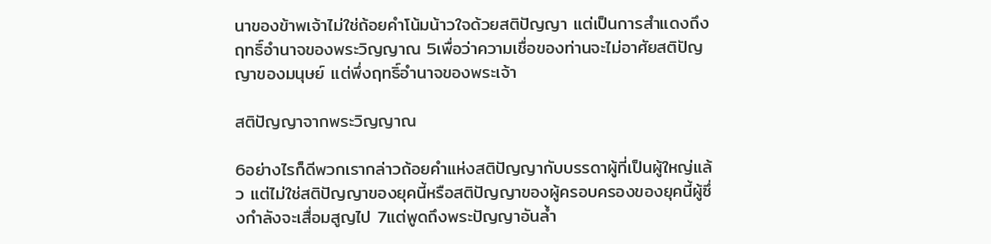นาของข้าพเจ้าไม่ใช่ถ้อยคำโน้มน้าวใจด้วยสติปัญญา แต่เป็นการสำแดงถึงฤทธิ์อำนาจของพระวิญญาณ 5เพื่อว่าความเชื่อของท่านจะไม่อาศัยสติปัญญาของมนุษย์ แต่พึ่งฤทธิ์อำนาจของพระเจ้า

สติปัญญาจากพระวิญญาณ

6อย่างไรก็ดีพวกเรากล่าวถ้อยคำแห่งสติปัญญากับบรรดาผู้ที่เป็นผู้ใหญ่แล้ว แต่ไม่ใช่สติปัญญาของยุคนี้หรือสติปัญญาของผู้ครอบครองของยุคนี้ผู้ซึ่งกำลังจะเสื่อมสูญไป 7แต่พูดถึงพระปัญญาอันล้ำ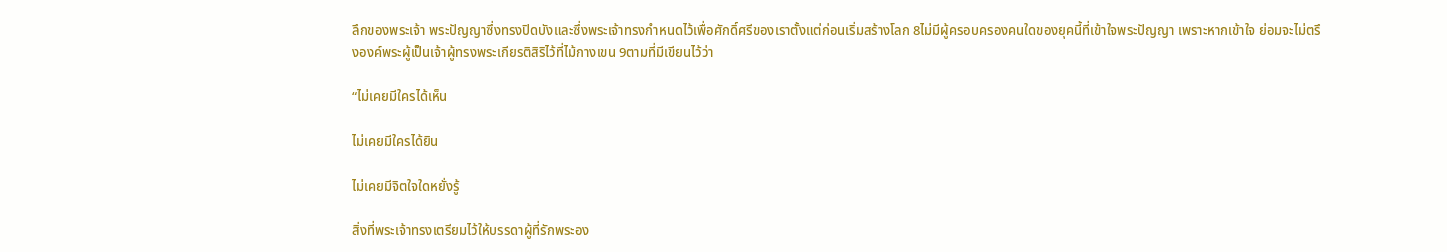ลึกของพระเจ้า พระปัญญาซึ่งทรงปิดบังและซึ่งพระเจ้าทรงกำหนดไว้เพื่อศักดิ์ศรีของเราตั้งแต่ก่อนเริ่มสร้างโลก 8ไม่มีผู้ครอบครองคนใดของยุคนี้ที่เข้าใจพระปัญญา เพราะหากเข้าใจ ย่อมจะไม่ตรึงองค์พระผู้เป็นเจ้าผู้ทรงพระเกียรติสิริไว้ที่ไม้กางเขน 9ตามที่มีเขียนไว้ว่า

“ไม่เคยมีใครได้เห็น

ไม่เคยมีใครได้ยิน

ไม่เคยมีจิตใจใดหยั่งรู้

สิ่งที่พระเจ้าทรงเตรียมไว้ให้บรรดาผู้ที่รักพระอง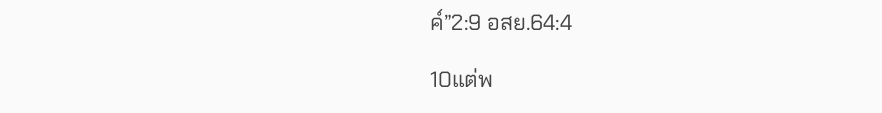ค์”2:9 อสย.64:4

10แต่พ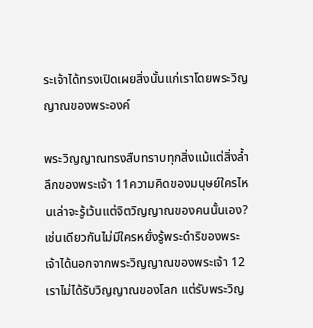ระเจ้าได้ทรงเปิดเผยสิ่งนั้นแก่เราโดยพระวิญญาณของพระองค์

พระวิญญาณทรงสืบทราบทุกสิ่งแม้แต่สิ่งล้ำลึกของพระเจ้า 11ความคิดของมนุษย์ใครไหนเล่าจะรู้เว้นแต่จิตวิญญาณของคนนั้นเอง? เช่นเดียวกันไม่มีใครหยั่งรู้พระดำริของพระเจ้าได้นอกจากพระวิญญาณของพระเจ้า 12เราไม่ได้รับวิญญาณของโลก แต่รับพระวิญ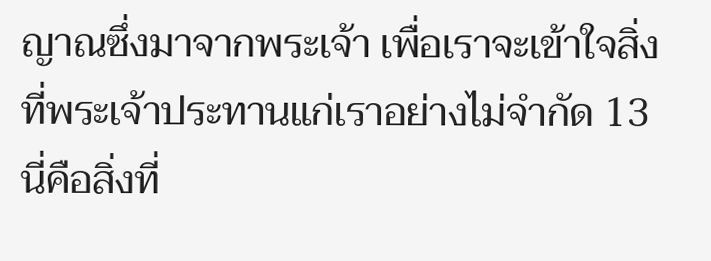ญาณซึ่งมาจากพระเจ้า เพื่อเราจะเข้าใจสิ่งที่พระเจ้าประทานแก่เราอย่างไม่จำกัด 13นี่คือสิ่งที่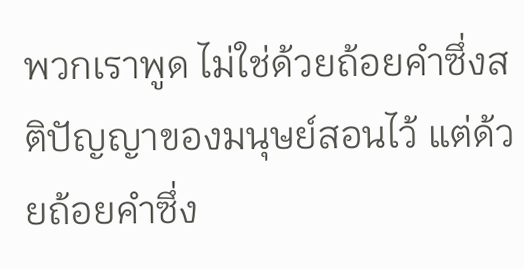พวกเราพูด ไม่ใช่ด้วยถ้อยคำซึ่งสติปัญญาของมนุษย์สอนไว้ แต่ด้วยถ้อยคำซึ่ง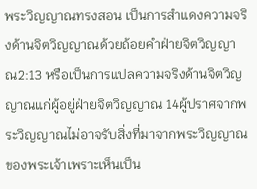พระวิญญาณทรงสอน เป็นการสำแดงความจริงด้านจิตวิญญาณด้วยถ้อยคำฝ่ายจิตวิญญาณ2:13 หรือเป็นการแปลความจริงด้านจิตวิญญาณแก่ผู้อยู่ฝ่ายจิตวิญญาณ 14ผู้ปราศจากพระวิญญาณไม่อาจรับสิ่งที่มาจากพระวิญญาณของพระเจ้าเพราะเห็นเป็น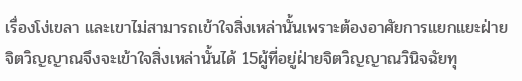เรื่องโง่เขลา และเขาไม่สามารถเข้าใจสิ่งเหล่านั้นเพราะต้องอาศัยการแยกแยะฝ่ายจิตวิญญาณจึงจะเข้าใจสิ่งเหล่านั้นได้ 15ผู้ที่อยู่ฝ่ายจิตวิญญาณวินิจฉัยทุ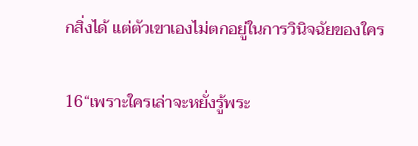กสิ่งได้ แต่ตัวเขาเองไม่ตกอยู่ในการวินิจฉัยของใคร

16“เพราะใครเล่าจะหยั่งรู้พระ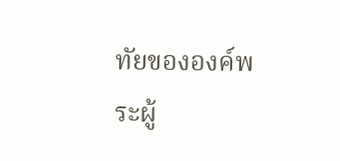ทัยขององค์พระผู้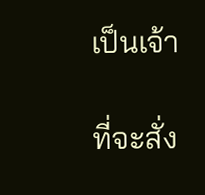เป็นเจ้า

ที่จะสั่ง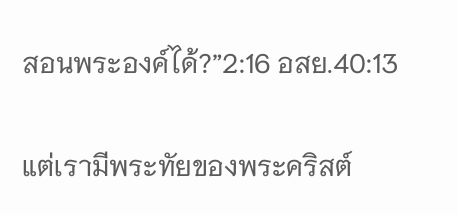สอนพระองค์ได้?”2:16 อสย.40:13

แต่เรามีพระทัยของพระคริสต์